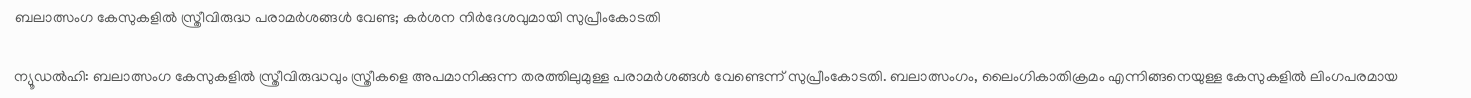ബലാത്സംഗ കേസുകളിൽ സ്ത്രീവിരുദ്ധ പരാമർശങ്ങൾ വേണ്ട; കർശന നിർദേശവുമായി സുപ്രീംകോടതി

ന്യൂഡൽഹി: ബലാത്സംഗ കേസുകളിൽ സ്ത്രീവിരുദ്ധവും സ്ത്രീകളെ അപമാനിക്കുന്ന തരത്തിലുമുള്ള പരാമർശങ്ങൾ വേണ്ടെന്ന് സുപ്രീംകോടതി. ബലാത്സംഗം, ലൈംഗികാതിക്രമം എന്നിങ്ങനെയുള്ള കേസുകളിൽ ലിംഗപരമായ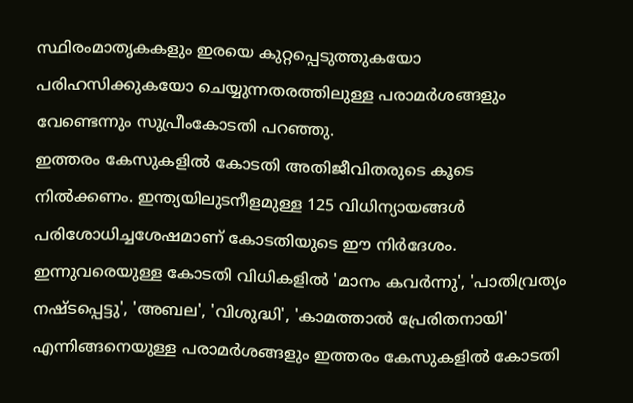സ്ഥിരംമാതൃകകളും ഇരയെ കുറ്റപ്പെടുത്തുകയോ പരിഹസിക്കുകയോ ചെയ്യുന്നതരത്തിലുള്ള പരാമർശങ്ങളും വേണ്ടെന്നും സുപ്രീംകോടതി പറഞ്ഞു.
ഇത്തരം കേസുകളിൽ കോടതി അതിജീവിതരുടെ കൂടെ നിൽക്കണം. ഇന്ത്യയിലുടനീളമുള്ള 125 വിധിന്യായങ്ങൾ പരിശോധിച്ചശേഷമാണ് കോടതിയുടെ ഈ നിർദേശം. ഇന്നുവരെയുള്ള കോടതി വിധികളിൽ 'മാനം കവർന്നു', 'പാതിവ്രത്യം നഷ്ടപ്പെട്ടു', 'അബല', 'വിശുദ്ധി', 'കാമത്താൽ പ്രേരിതനായി' എന്നിങ്ങനെയുള്ള പരാമർശങ്ങളും ഇത്തരം കേസുകളിൽ കോടതി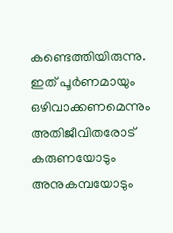കണ്ടെത്തിയിരുന്നു.
ഇത് പൂർണമായും ഒഴിവാക്കണമെന്നും അതിജീവിതരോട് കരുണയോടും അനുകമ്പയോടും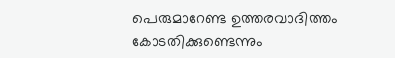പെരുമാറേണ്ട ഉത്തരവാദിത്തം കോടതിക്കുണ്ടെന്നും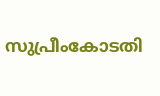സുപ്രീംകോടതി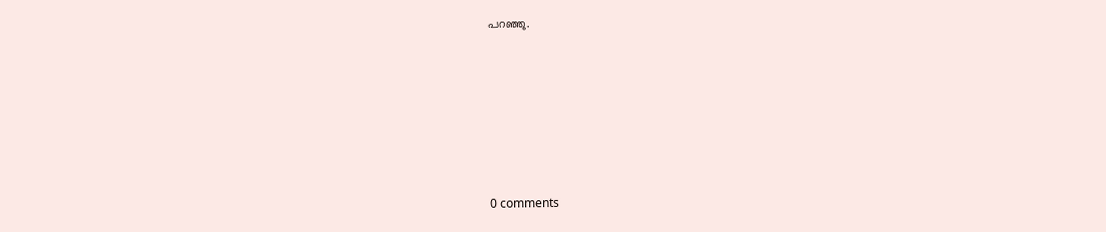പറഞ്ഞു.










0 comments